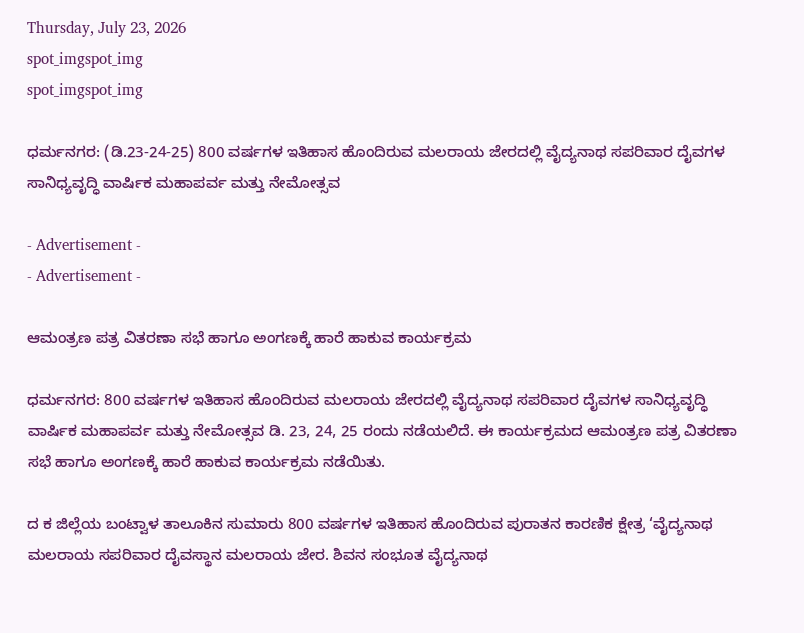Thursday, July 23, 2026
spot_imgspot_img
spot_imgspot_img

ಧರ್ಮನಗರ: (ಡಿ.23-24-25) 800 ವರ್ಷಗಳ ಇತಿಹಾಸ ಹೊಂದಿರುವ ಮಲರಾಯ ಜೇರದಲ್ಲಿ ವೈದ್ಯನಾಥ ಸಪರಿವಾರ ದೈವಗಳ ಸಾನಿಧ್ಯವೃದ್ಧಿ ವಾರ್ಷಿಕ ಮಹಾಪರ್ವ ಮತ್ತು ನೇಮೋತ್ಸವ

- Advertisement -
- Advertisement -

ಆಮಂತ್ರಣ ಪತ್ರ ವಿತರಣಾ ಸಭೆ ಹಾಗೂ ಅಂಗಣಕ್ಕೆ ಹಾರೆ ಹಾಕುವ ಕಾರ್ಯಕ್ರಮ

ಧರ್ಮನಗರ: 800 ವರ್ಷಗಳ ಇತಿಹಾಸ ಹೊಂದಿರುವ ಮಲರಾಯ ಜೇರದಲ್ಲಿ ವೈದ್ಯನಾಥ ಸಪರಿವಾರ ದೈವಗಳ ಸಾನಿಧ್ಯವೃದ್ಧಿ ವಾರ್ಷಿಕ ಮಹಾಪರ್ವ ಮತ್ತು ನೇಮೋತ್ಸವ ಡಿ. 23, 24, 25 ರಂದು ನಡೆಯಲಿದೆ. ಈ ಕಾರ್ಯಕ್ರಮದ ಆಮಂತ್ರಣ ಪತ್ರ ವಿತರಣಾ ಸಭೆ ಹಾಗೂ ಅಂಗಣಕ್ಕೆ ಹಾರೆ ಹಾಕುವ ಕಾರ್ಯಕ್ರಮ ನಡೆಯಿತು.

ದ ಕ ಜಿಲ್ಲೆಯ ಬಂಟ್ವಾಳ ತಾಲೂಕಿನ ಸುಮಾರು 800 ವರ್ಷಗಳ ಇತಿಹಾಸ ಹೊಂದಿರುವ ಪುರಾತನ ಕಾರಣಿಕ ಕ್ಷೇತ್ರ ‘ವೈದ್ಯನಾಥ ಮಲರಾಯ ಸಪರಿವಾರ ದೈವಸ್ಥಾನ ಮಲರಾಯ ಜೇರ. ಶಿವನ ಸಂಭೂತ ವೈದ್ಯನಾಥ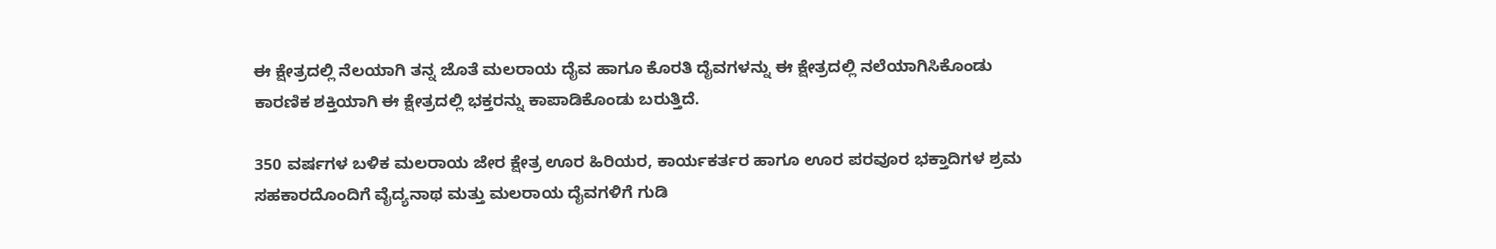ಈ ಕ್ಷೇತ್ರದಲ್ಲಿ ನೆಲಯಾಗಿ ತನ್ನ ಜೊತೆ ಮಲರಾಯ ದೈವ ಹಾಗೂ ಕೊರತಿ ದೈವಗಳನ್ನು ಈ ಕ್ಷೇತ್ರದಲ್ಲಿ ನಲೆಯಾಗಿಸಿಕೊಂಡು ಕಾರಣಿಕ ಶಕ್ತಿಯಾಗಿ ಈ ಕ್ಷೇತ್ರದಲ್ಲಿ ಭಕ್ತರನ್ನು ಕಾಪಾಡಿಕೊಂಡು ಬರುತ್ತಿದೆ.

350 ವರ್ಷಗಳ ಬಳಿಕ ಮಲರಾಯ ಜೇರ ಕ್ಷೇತ್ರ ಊರ ಹಿರಿಯರ, ಕಾರ್ಯಕರ್ತರ ಹಾಗೂ ಊರ ಪರವೂರ ಭಕ್ತಾದಿಗಳ ಶ್ರಮ ಸಹಕಾರದೊಂದಿಗೆ ವೈದ್ಯನಾಥ ಮತ್ತು ಮಲರಾಯ ದೈವಗಳಿಗೆ ಗುಡಿ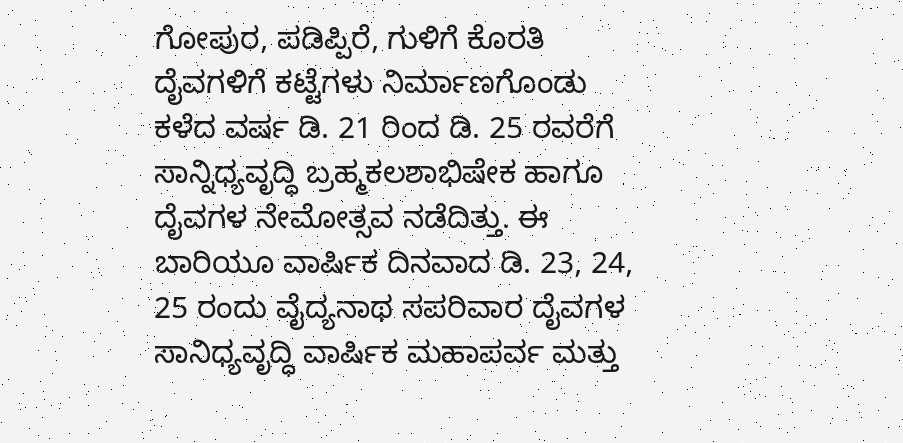ಗೋಪುರ, ಪಡಿಪ್ಪಿರೆ, ಗುಳಿಗೆ ಕೊರತಿ ದೈವಗಳಿಗೆ ಕಟ್ಟೆಗಳು ನಿರ್ಮಾಣಗೊಂಡು ಕಳೆದ ವರ್ಷ ಡಿ. 21 ರಿಂದ ಡಿ. 25 ರವರೆಗೆ ಸಾನ್ನಿಧ್ಯವೃದ್ಧಿ ಬ್ರಹ್ಮಕಲಶಾಭಿಷೇಕ ಹಾಗೂ ದೈವಗಳ ನೇಮೋತ್ಸವ ನಡೆದಿತ್ತು. ಈ ಬಾರಿಯೂ ವಾರ್ಷಿಕ ದಿನವಾದ ಡಿ. 23, 24, 25 ರಂದು ವೈದ್ಯನಾಥ ಸಪರಿವಾರ ದೈವಗಳ ಸಾನಿಧ್ಯವೃದ್ಧಿ ವಾರ್ಷಿಕ ಮಹಾಪರ್ವ ಮತ್ತು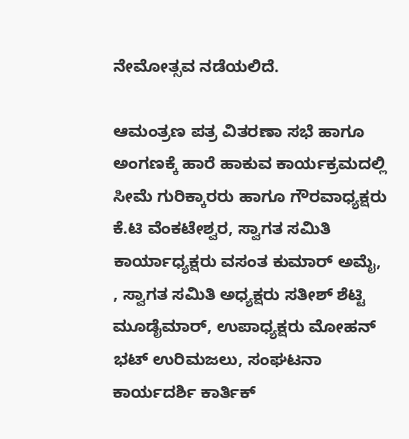ನೇಮೋತ್ಸವ ನಡೆಯಲಿದೆ.

ಆಮಂತ್ರಣ ಪತ್ರ ವಿತರಣಾ ಸಭೆ ಹಾಗೂ ಅಂಗಣಕ್ಕೆ ಹಾರೆ ಹಾಕುವ ಕಾರ್ಯಕ್ರಮದಲ್ಲಿ ಸೀಮೆ ಗುರಿಕ್ಕಾರರು ಹಾಗೂ ಗೌರವಾಧ್ಯಕ್ಷರು ಕೆ.ಟಿ ವೆಂಕಟೇಶ್ವರ, ಸ್ವಾಗತ ಸಮಿತಿ ಕಾರ್ಯಾಧ್ಯಕ್ಷರು ವಸಂತ ಕುಮಾರ್ ಅಮೈ, , ಸ್ವಾಗತ ಸಮಿತಿ ಅಧ್ಯಕ್ಷರು ಸತೀಶ್ ಶೆಟ್ಟಿ ಮೂಡೈಮಾರ್‌, ಉಪಾಧ್ಯಕ್ಷರು ಮೋಹನ್‌ ಭಟ್‌ ಉರಿಮಜಲು, ಸಂಘಟನಾ ಕಾರ್ಯದರ್ಶಿ ಕಾರ್ತಿಕ್‌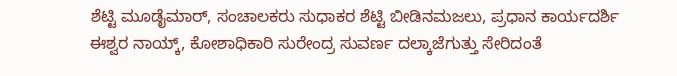ಶೆಟ್ಟಿ ಮೂಡೈಮಾರ್‌, ಸಂಚಾಲಕರು ಸುಧಾಕರ ಶೆಟ್ಟಿ ಬೀಡಿನಮಜಲು, ಪ್ರಧಾನ ಕಾರ್ಯದರ್ಶಿ ಈಶ್ವರ ನಾಯ್ಕ್‌, ಕೋಶಾಧಿಕಾರಿ ಸುರೇಂದ್ರ ಸುವರ್ಣ ದಲ್ಕಾಜೆಗುತ್ತು ಸೇರಿದಂತೆ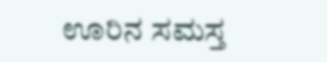ಊರಿನ ಸಮಸ್ತ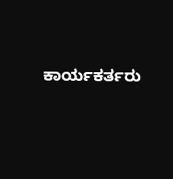ಕಾರ್ಯಕರ್ತರು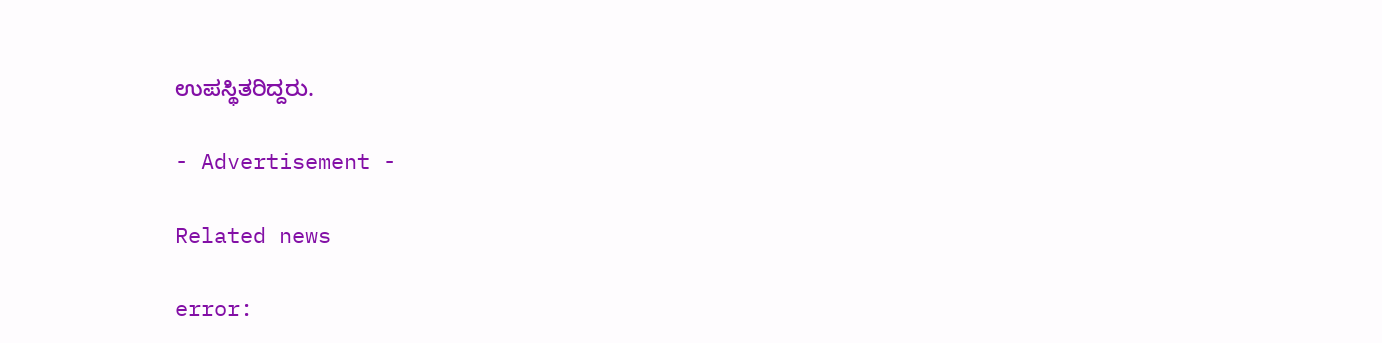ಉಪಸ್ಥಿತರಿದ್ದರು.

- Advertisement -

Related news

error: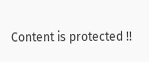Content is protected !!